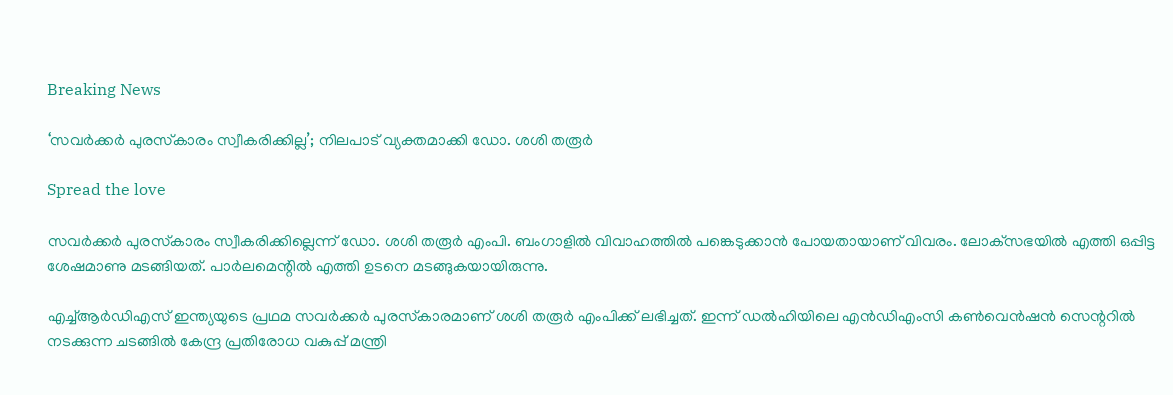Breaking News

‘സവര്‍ക്കര്‍ പുരസ്‌കാരം സ്വീകരിക്കില്ല’; നിലപാട് വ്യക്തമാക്കി ഡോ. ശശി തരൂര്‍

Spread the love

സവര്‍ക്കര്‍ പുരസ്‌കാരം സ്വീകരിക്കില്ലെന്ന് ഡോ. ശശി തരൂര്‍ എംപി. ബംഗാളില്‍ വിവാഹത്തില്‍ പങ്കെടുക്കാന്‍ പോയതായാണ് വിവരം. ലോക്‌സഭയില്‍ എത്തി ഒപ്പിട്ട ശേഷമാണു മടങ്ങിയത്. പാര്‍ലമെന്റില്‍ എത്തി ഉടനെ മടങ്ങുകയായിരുന്നു.

എച്ച്ആര്‍ഡിഎസ് ഇന്ത്യയുടെ പ്രഥമ സവര്‍ക്കര്‍ പുരസ്‌കാരമാണ് ശശി തരൂര്‍ എംപിക്ക് ലഭിച്ചത്. ഇന്ന് ഡല്‍ഹിയിലെ എന്‍ഡിഎംസി കണ്‍വെന്‍ഷന്‍ സെന്ററില്‍ നടക്കുന്ന ചടങ്ങില്‍ കേന്ദ്ര പ്രതിരോധ വകുപ്പ് മന്ത്രി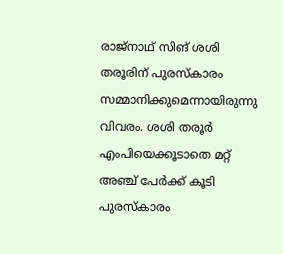രാജ്നാഥ് സിങ് ശശി തരൂരിന് പുരസ്‌കാരം സമ്മാനിക്കുമെന്നായിരുന്നു വിവരം. ശശി തരൂര്‍ എംപിയെക്കൂടാതെ മറ്റ് അഞ്ച് പേര്‍ക്ക് കൂടി പുരസ്‌കാരം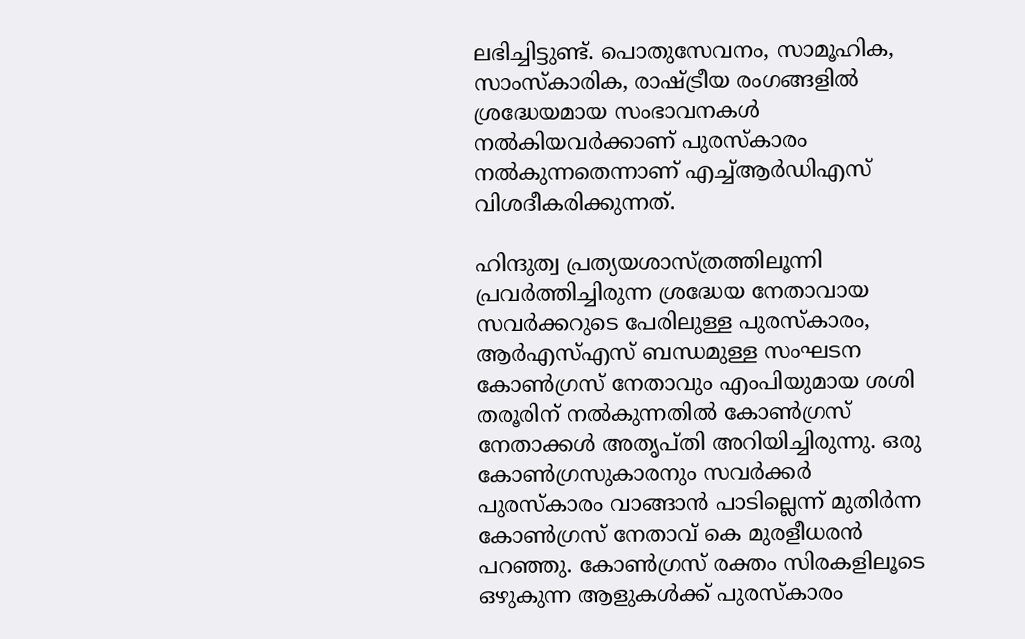ലഭിച്ചിട്ടുണ്ട്. പൊതുസേവനം, സാമൂഹിക, സാംസ്‌കാരിക, രാഷ്ട്രീയ രംഗങ്ങളില്‍ ശ്രദ്ധേയമായ സംഭാവനകള്‍ നല്‍കിയവര്‍ക്കാണ് പുരസ്‌കാരം നല്‍കുന്നതെന്നാണ് എച്ച്ആര്‍ഡിഎസ് വിശദീകരിക്കുന്നത്.

ഹിന്ദുത്വ പ്രത്യയശാസ്ത്രത്തിലൂന്നി പ്രവര്‍ത്തിച്ചിരുന്ന ശ്രദ്ധേയ നേതാവായ സവര്‍ക്കറുടെ പേരിലുള്ള പുരസ്‌കാരം, ആര്‍എസ്എസ് ബന്ധമുള്ള സംഘടന കോണ്‍ഗ്രസ് നേതാവും എംപിയുമായ ശശി തരൂരിന് നല്‍കുന്നതില്‍ കോണ്‍ഗ്രസ് നേതാക്കള്‍ അതൃപ്തി അറിയിച്ചിരുന്നു. ഒരു കോണ്‍ഗ്രസുകാരനും സവര്‍ക്കര്‍ പുരസ്‌കാരം വാങ്ങാന്‍ പാടില്ലെന്ന് മുതിര്‍ന്ന കോണ്‍ഗ്രസ് നേതാവ് കെ മുരളീധരന്‍ പറഞ്ഞു. കോണ്‍ഗ്രസ് രക്തം സിരകളിലൂടെ ഒഴുകുന്ന ആളുകള്‍ക്ക് പുരസ്‌കാരം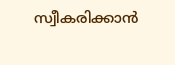സ്വീകരിക്കാന്‍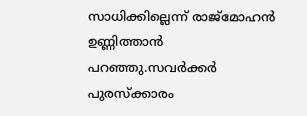സാധിക്കില്ലെന്ന് രാജ്മോഹന്‍ ഉണ്ണിത്താന്‍ പറഞ്ഞു.സവര്‍ക്കര്‍ പുരസ്‌ക്കാരം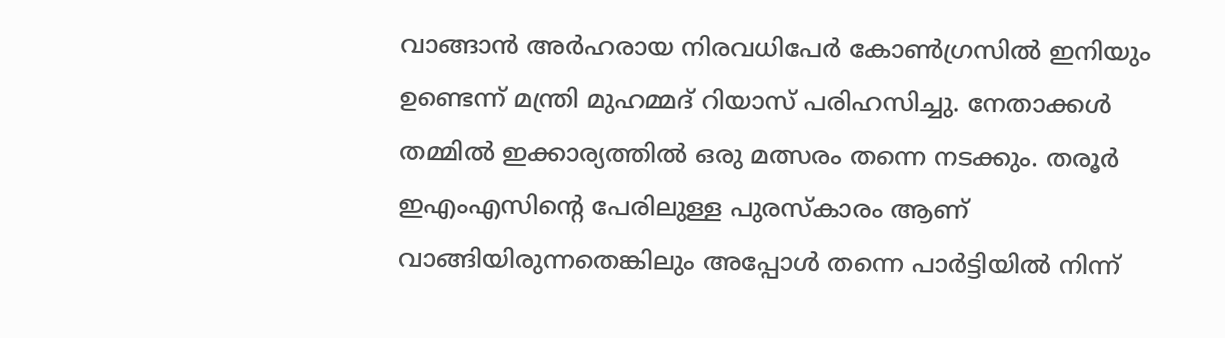വാങ്ങാന്‍ അര്‍ഹരായ നിരവധിപേര്‍ കോണ്‍ഗ്രസില്‍ ഇനിയും ഉണ്ടെന്ന് മന്ത്രി മുഹമ്മദ് റിയാസ് പരിഹസിച്ചു. നേതാക്കള്‍ തമ്മില്‍ ഇക്കാര്യത്തില്‍ ഒരു മത്സരം തന്നെ നടക്കും. തരൂര്‍ ഇഎംഎസിന്റെ പേരിലുള്ള പുരസ്‌കാരം ആണ് വാങ്ങിയിരുന്നതെങ്കിലും അപ്പോള്‍ തന്നെ പാര്‍ട്ടിയില്‍ നിന്ന്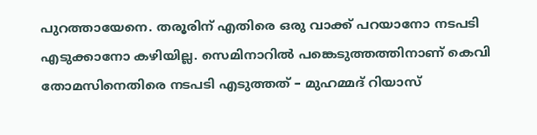പുറത്തായേനെ. തരൂരിന് എതിരെ ഒരു വാക്ക് പറയാനോ നടപടി എടുക്കാനോ കഴിയില്ല. സെമിനാറില്‍ പങ്കെടുത്തത്തിനാണ് കെവി തോമസിനെതിരെ നടപടി എടുത്തത് – മുഹമ്മദ് റിയാസ്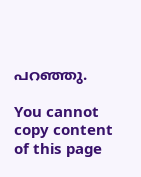പറഞ്ഞു.

You cannot copy content of this page